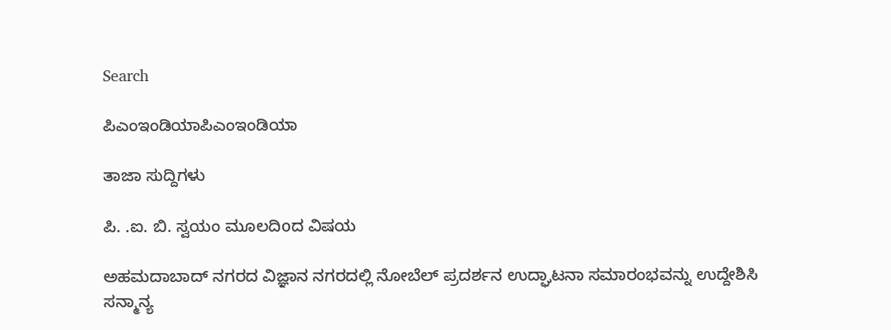Search

ಪಿಎಂಇಂಡಿಯಾಪಿಎಂಇಂಡಿಯಾ

ತಾಜಾ ಸುದ್ದಿಗಳು

ಪಿ. .ಐ. ಬಿ. ಸ್ವಯಂ ಮೂಲದಿoದ ವಿಷಯ

ಅಹಮದಾಬಾದ್ ನಗರದ ವಿಜ್ಞಾನ ನಗರದಲ್ಲಿ ನೋಬೆಲ್ ಪ್ರದರ್ಶನ ಉದ್ಘಾಟನಾ ಸಮಾರಂಭವನ್ನು ಉದ್ದೇಶಿಸಿ ಸನ್ಮಾನ್ಯ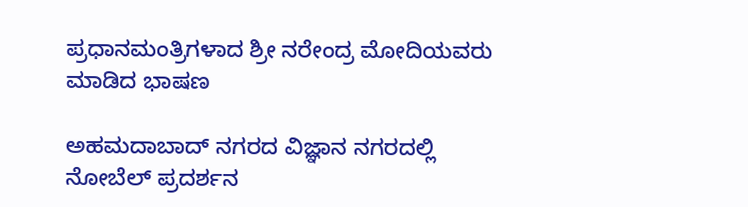ಪ್ರಧಾನಮಂತ್ರಿಗಳಾದ ಶ್ರೀ ನರೇಂದ್ರ ಮೋದಿಯವರು ಮಾಡಿದ ಭಾಷಣ

ಅಹಮದಾಬಾದ್ ನಗರದ ವಿಜ್ಞಾನ ನಗರದಲ್ಲಿ ನೋಬೆಲ್ ಪ್ರದರ್ಶನ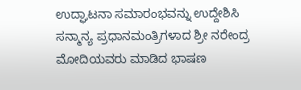ಉದ್ಘಾಟನಾ ಸಮಾರಂಭವನ್ನು ಉದ್ದೇಶಿಸಿ ಸನ್ಮಾನ್ಯ ಪ್ರಧಾನಮಂತ್ರಿಗಳಾದ ಶ್ರೀ ನರೇಂದ್ರ ಮೋದಿಯವರು ಮಾಡಿದ ಭಾಷಣ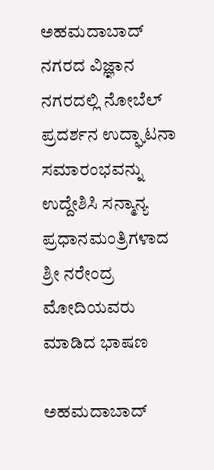ಅಹಮದಾಬಾದ್ ನಗರದ ವಿಜ್ಞಾನ ನಗರದಲ್ಲಿ ನೋಬೆಲ್ ಪ್ರದರ್ಶನ ಉದ್ಘಾಟನಾ ಸಮಾರಂಭವನ್ನು ಉದ್ದೇಶಿಸಿ ಸನ್ಮಾನ್ಯ ಪ್ರಧಾನಮಂತ್ರಿಗಳಾದ ಶ್ರೀ ನರೇಂದ್ರ ಮೋದಿಯವರು ಮಾಡಿದ ಭಾಷಣ

ಅಹಮದಾಬಾದ್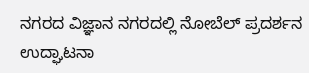ನಗರದ ವಿಜ್ಞಾನ ನಗರದಲ್ಲಿ ನೋಬೆಲ್ ಪ್ರದರ್ಶನ ಉದ್ಘಾಟನಾ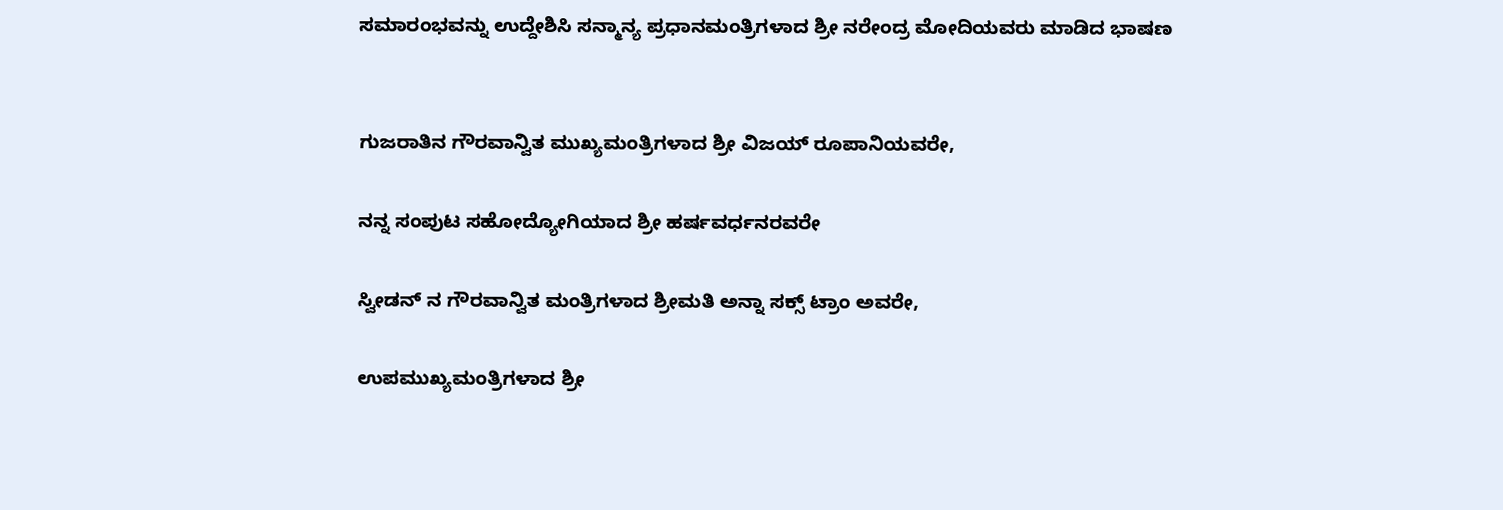ಸಮಾರಂಭವನ್ನು ಉದ್ದೇಶಿಸಿ ಸನ್ಮಾನ್ಯ ಪ್ರಧಾನಮಂತ್ರಿಗಳಾದ ಶ್ರೀ ನರೇಂದ್ರ ಮೋದಿಯವರು ಮಾಡಿದ ಭಾಷಣ


ಗುಜರಾತಿನ ಗೌರವಾನ್ವಿತ ಮುಖ್ಯಮಂತ್ರಿಗಳಾದ ಶ್ರೀ ವಿಜಯ್ ರೂಪಾನಿಯವರೇ,

ನನ್ನ ಸಂಪುಟ ಸಹೋದ್ಯೋಗಿಯಾದ ಶ್ರೀ ಹರ್ಷವರ್ಧನರವರೇ

ಸ್ವೀಡನ್ ನ ಗೌರವಾನ್ವಿತ ಮಂತ್ರಿಗಳಾದ ಶ್ರೀಮತಿ ಅನ್ನಾ ಸಕ್ಸ್ ಟ್ರಾಂ ಅವರೇ,

ಉಪಮುಖ್ಯಮಂತ್ರಿಗಳಾದ ಶ್ರೀ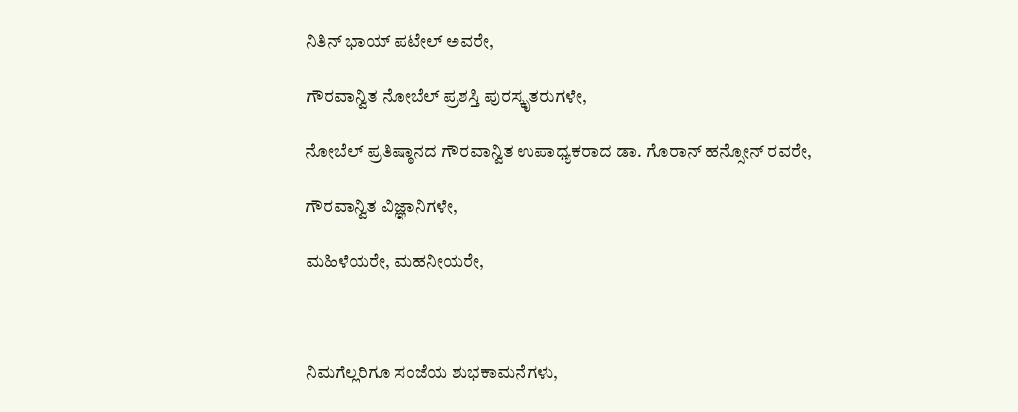ನಿತಿನ್ ಭಾಯ್ ಪಟೇಲ್ ಅವರೇ,

ಗೌರವಾನ್ವಿತ ನೋಬೆಲ್ ಪ್ರಶಸ್ತಿ ಪುರಸ್ಕೃತರುಗಳೇ,

ನೋಬೆಲ್ ಪ್ರತಿಷ್ಠಾನದ ಗೌರವಾನ್ವಿತ ಉಪಾಧ್ಯಕರಾದ ಡಾ. ಗೊರಾನ್ ಹನ್ಸೋನ್ ರವರೇ,

ಗೌರವಾನ್ವಿತ ವಿಜ್ಞಾನಿಗಳೇ,

ಮಹಿಳೆಯರೇ, ಮಹನೀಯರೇ,



ನಿಮಗೆಲ್ಲರಿಗೂ ಸಂಜೆಯ ಶುಭಕಾಮನೆಗಳು,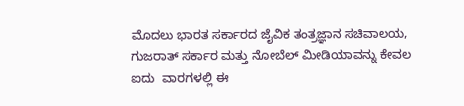ಮೊದಲು ಭಾರತ ಸರ್ಕಾರದ ಜೈವಿಕ ತಂತ್ರಜ್ಞಾನ ಸಚಿವಾಲಯ, ಗುಜರಾತ್ ಸರ್ಕಾರ ಮತ್ತು ನೋಬೆಲ್ ಮೀಡಿಯಾವನ್ನು ಕೇವಲ ಐದು  ವಾರಗಳಲ್ಲಿ ಈ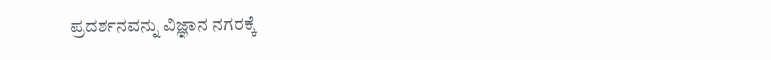ಪ್ರದರ್ಶನವನ್ನು ವಿಜ್ಞಾನ ನಗರಕ್ಕೆ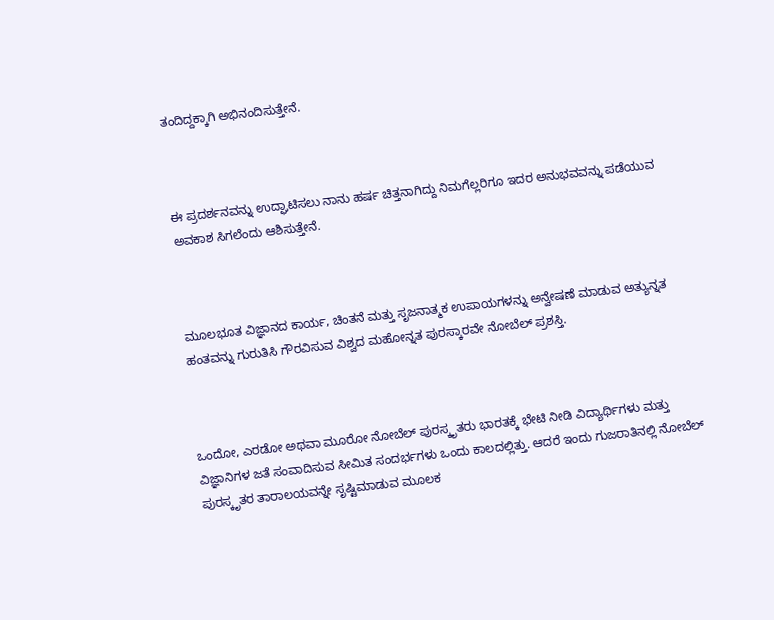ತಂದಿದ್ದಕ್ಕಾಗಿ ಅಭಿನಂದಿಸುತ್ತೇನೆ.



ಈ ಪ್ರದರ್ಶನವನ್ನು ಉದ್ಘಾಟಿಸಲು ನಾನು ಹರ್ಷ ಚಿತ್ತನಾಗಿದ್ದು ನಿಮಗೆಲ್ಲರಿಗೂ ಇದರ ಅನುಭವವನ್ನು ಪಡೆಯುವ ಅವಕಾಶ ಸಿಗಲೆಂದು ಆಶಿಸುತ್ತೇನೆ.



ಮೂಲಭೂತ ವಿಜ್ಞಾನದ ಕಾರ್ಯ, ಚಿಂತನೆ ಮತ್ತು ಸೃಜನಾತ್ಮಕ ಉಪಾಯಗಳನ್ನು ಅನ್ವೇಷಣೆ ಮಾಡುವ ಅತ್ಯುನ್ನತ ಹಂತವನ್ನು ಗುರುತಿಸಿ ಗೌರವಿಸುವ ವಿಶ್ವದ ಮಹೋನ್ನತ ಪುರಸ್ಕಾರವೇ ನೋಬೆಲ್ ಪ್ರಶಸ್ತಿ.



ಒಂದೋ, ಎರಡೋ ಅಥವಾ ಮೂರೋ ನೋಬೆಲ್ ಪುರಸ್ಕೃತರು ಭಾರತಕ್ಕೆ ಭೇಟಿ ನೀಡಿ ವಿದ್ಯಾರ್ಥಿಗಳು ಮತ್ತು ವಿಜ್ಞಾನಿಗಳ ಜತೆ ಸಂವಾದಿಸುವ ಸೀಮಿತ ಸಂದರ್ಭಗಳು ಒಂದು ಕಾಲದಲ್ಲಿತ್ತು. ಆದರೆ ಇಂದು ಗುಜರಾತಿನಲ್ಲಿ ನೋಬೆಲ್ ಪುರಸ್ಕೃತರ ತಾರಾಲಯವನ್ನೇ ಸೃಷ್ಟಿಮಾಡುವ ಮೂಲಕ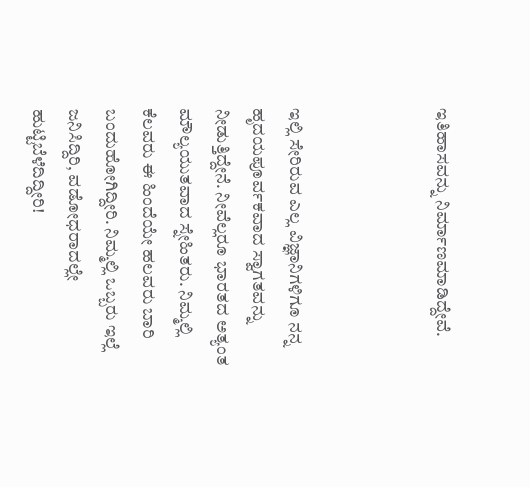ಇತಿಹಾಸವನ್ನು ನಿರ್ಮಾಣಮಾಡಿದ್ದೇವೆ.



ಇಲ್ಲಿ ಸೇರಿರುವ ಎಲ್ಲ ವಿಜ್ಞಾನಿಗಳಿಗೂ ನನ್ನ ಹೃದಯಪೂರ್ವಕವಾದ ಸ್ವಾಗತವನ್ನು ನೀಡುತ್ತಿದ್ದೇನೆ. ನೀವೆಲ್ಲರೂ ಭಾರತದ ಅತ್ಯಂತ ಮೌಲ್ಯಯುತವಾದ ಸ್ನೇಹಿತರು. ನಿಮ್ಮಲ್ಲಿ ಕೆಲವರು ಈ ಹಿಂದೆಯೇ ಹಲವರು ಬಾರಿ ಬಂದುಹೋಗಿದ್ದೀರಿ. ನಿಮ್ಮಲ್ಲಿ ಒಬ್ಬರು ಇಲ್ಲೆ ಜನಿಸಿದ್ದಿರಿ, ವಡೋಧರಾದಲ್ಲೇ ಹುಟ್ಟಿಬೆಳೆದಿದ್ದೀರಿ!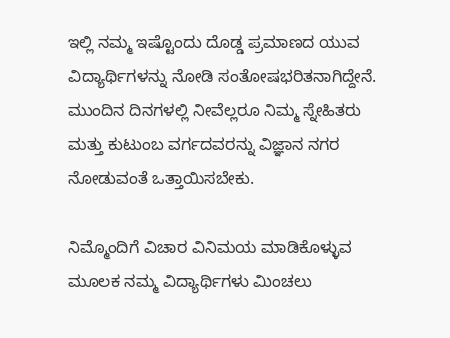ಇಲ್ಲಿ ನಮ್ಮ ಇಷ್ಟೊಂದು ದೊಡ್ಡ ಪ್ರಮಾಣದ ಯುವ ವಿದ್ಯಾರ್ಥಿಗಳನ್ನು ನೋಡಿ ಸಂತೋಷಭರಿತನಾಗಿದ್ದೇನೆ. ಮುಂದಿನ ದಿನಗಳಲ್ಲಿ ನೀವೆಲ್ಲರೂ ನಿಮ್ಮ ಸ್ನೇಹಿತರು ಮತ್ತು ಕುಟುಂಬ ವರ್ಗದವರನ್ನು ವಿಜ್ಞಾನ ನಗರ ನೋಡುವಂತೆ ಒತ್ತಾಯಿಸಬೇಕು.

ನಿಮ್ಮೊಂದಿಗೆ ವಿಚಾರ ವಿನಿಮಯ ಮಾಡಿಕೊಳ್ಳುವ ಮೂಲಕ ನಮ್ಮ ವಿದ್ಯಾರ್ಥಿಗಳು ಮಿಂಚಲು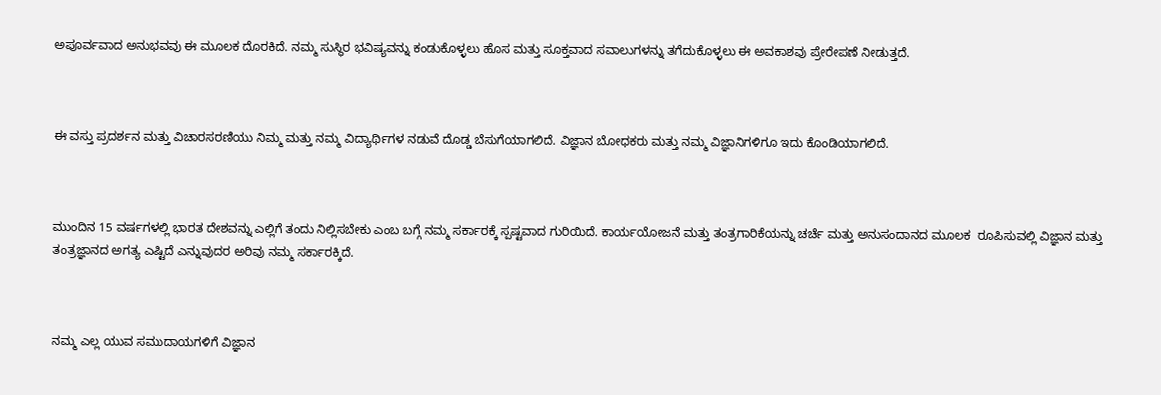ಅಪೂರ್ವವಾದ ಅನುಭವವು ಈ ಮೂಲಕ ದೊರಕಿದೆ. ನಮ್ಮ ಸುಸ್ಥಿರ ಭವಿಷ್ಯವನ್ನು ಕಂಡುಕೊಳ್ಳಲು ಹೊಸ ಮತ್ತು ಸೂಕ್ತವಾದ ಸವಾಲುಗಳನ್ನು ತಗೆದುಕೊಳ್ಳಲು ಈ ಅವಕಾಶವು ಪ್ರೇರೇಪಣೆ ನೀಡುತ್ತದೆ.



ಈ ವಸ್ತು ಪ್ರದರ್ಶನ ಮತ್ತು ವಿಚಾರಸರಣಿಯು ನಿಮ್ಮ ಮತ್ತು ನಮ್ಮ ವಿದ್ಯಾರ್ಥಿಗಳ ನಡುವೆ ದೊಡ್ಡ ಬೆಸುಗೆಯಾಗಲಿದೆ. ವಿಜ್ಞಾನ ಬೋಧಕರು ಮತ್ತು ನಮ್ಮ ವಿಜ್ಞಾನಿಗಳಿಗೂ ಇದು ಕೊಂಡಿಯಾಗಲಿದೆ.



ಮುಂದಿನ 15 ವರ್ಷಗಳಲ್ಲಿ ಭಾರತ ದೇಶವನ್ನು ಎಲ್ಲಿಗೆ ತಂದು ನಿಲ್ಲಿಸಬೇಕು ಎಂಬ ಬಗ್ಗೆ ನಮ್ಮ ಸರ್ಕಾರಕ್ಕೆ ಸ್ಪಷ್ಟವಾದ ಗುರಿಯಿದೆ. ಕಾರ್ಯಯೋಜನೆ ಮತ್ತು ತಂತ್ರಗಾರಿಕೆಯನ್ನು ಚರ್ಚೆ ಮತ್ತು ಅನುಸಂದಾನದ ಮೂಲಕ  ರೂಪಿಸುವಲ್ಲಿ ವಿಜ್ಞಾನ ಮತ್ತು ತಂತ್ರಜ್ಞಾನದ ಅಗತ್ಯ ಎಷ್ಟಿದೆ ಎನ್ನುವುದರ ಅರಿವು ನಮ್ಮ ಸರ್ಕಾರಕ್ಕಿದೆ.



ನಮ್ಮ ಎಲ್ಲ ಯುವ ಸಮುದಾಯಗಳಿಗೆ ವಿಜ್ಞಾನ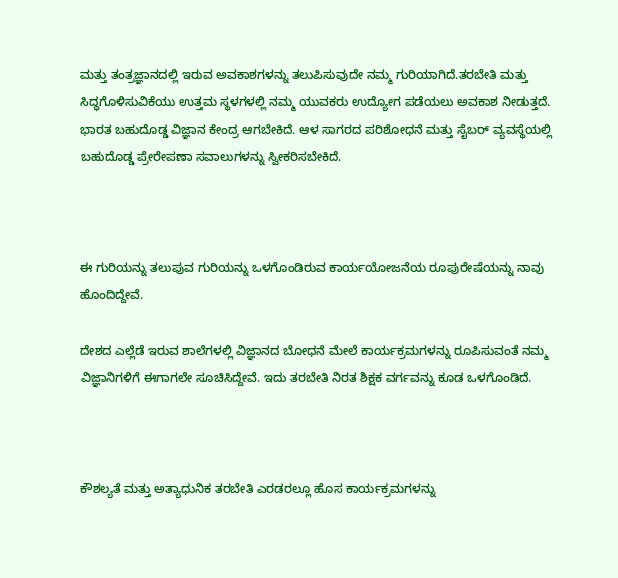ಮತ್ತು ತಂತ್ರಜ್ಞಾನದಲ್ಲಿ ಇರುವ ಅವಕಾಶಗಳನ್ನು ತಲುಪಿಸುವುದೇ ನಮ್ಮ ಗುರಿಯಾಗಿದೆ.ತರಬೇತಿ ಮತ್ತು ಸಿದ್ಧಗೊಳಿಸುವಿಕೆಯು ಉತ್ತಮ ಸ್ಥಳಗಳಲ್ಲಿ ನಮ್ಮ ಯುವಕರು ಉದ್ಯೋಗ ಪಡೆಯಲು ಅವಕಾಶ ನೀಡುತ್ತದೆ. ಭಾರತ ಬಹುದೊಡ್ಡ ವಿಜ್ಞಾನ ಕೇಂದ್ರ ಆಗಬೇಕಿದೆ. ಆಳ ಸಾಗರದ ಪರಿಶೋಧನೆ ಮತ್ತು ಸೈಬರ್ ವ್ಯವಸ್ಥೆಯಲ್ಲಿ ಬಹುದೊಡ್ಡ ಪ್ರೇರೇಪಣಾ ಸವಾಲುಗಳನ್ನು ಸ್ವೀಕರಿಸಬೇಕಿದೆ.



ಈ ಗುರಿಯನ್ನು ತಲುಪುವ ಗುರಿಯನ್ನು ಒಳಗೊಂಡಿರುವ ಕಾರ್ಯಯೋಜನೆಯ ರೂಪುರೇಷೆಯನ್ನು ನಾವು ಹೊಂದಿದ್ದೇವೆ.

ದೇಶದ ಎಲ್ಲೆಡೆ ಇರುವ ಶಾಲೆಗಳಲ್ಲಿ ವಿಜ್ಞಾನದ ಬೋಧನೆ ಮೇಲೆ ಕಾರ್ಯಕ್ರಮಗಳನ್ನು ರೂಪಿಸುವಂತೆ ನಮ್ಮ ವಿಜ್ಞಾನಿಗಳಿಗೆ ಈಗಾಗಲೇ ಸೂಚಿಸಿದ್ದೇವೆ. ಇದು ತರಬೇತಿ ನಿರತ ಶಿಕ್ಷಕ ವರ್ಗವನ್ನು ಕೂಡ ಒಳಗೊಂಡಿದೆ.



ಕೌಶಲ್ಯತೆ ಮತ್ತು ಅತ್ಯಾಧುನಿಕ ತರಬೇತಿ ಎರಡರಲ್ಲೂ ಹೊಸ ಕಾರ್ಯಕ್ರಮಗಳನ್ನು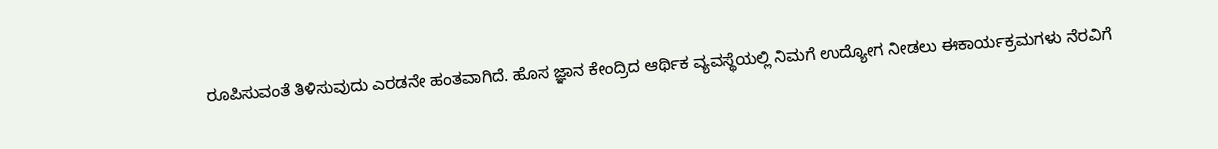ರೂಪಿಸುವಂತೆ ತಿಳಿಸುವುದು ಎರಡನೇ ಹಂತವಾಗಿದೆ. ಹೊಸ ಜ್ಞಾನ ಕೇಂದ್ರಿದ ಆರ್ಥಿಕ ವ್ಯವಸ್ಥೆಯಲ್ಲಿ ನಿಮಗೆ ಉದ್ಯೋಗ ನೀಡಲು ಈಕಾರ್ಯಕ್ರಮಗಳು ನೆರವಿಗೆ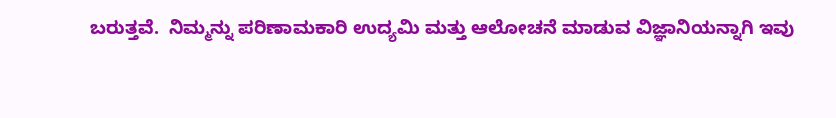ಬರುತ್ತವೆ.  ನಿಮ್ಮನ್ನು ಪರಿಣಾಮಕಾರಿ ಉದ್ಯಮಿ ಮತ್ತು ಆಲೋಚನೆ ಮಾಡುವ ವಿಜ್ಞಾನಿಯನ್ನಾಗಿ ಇವು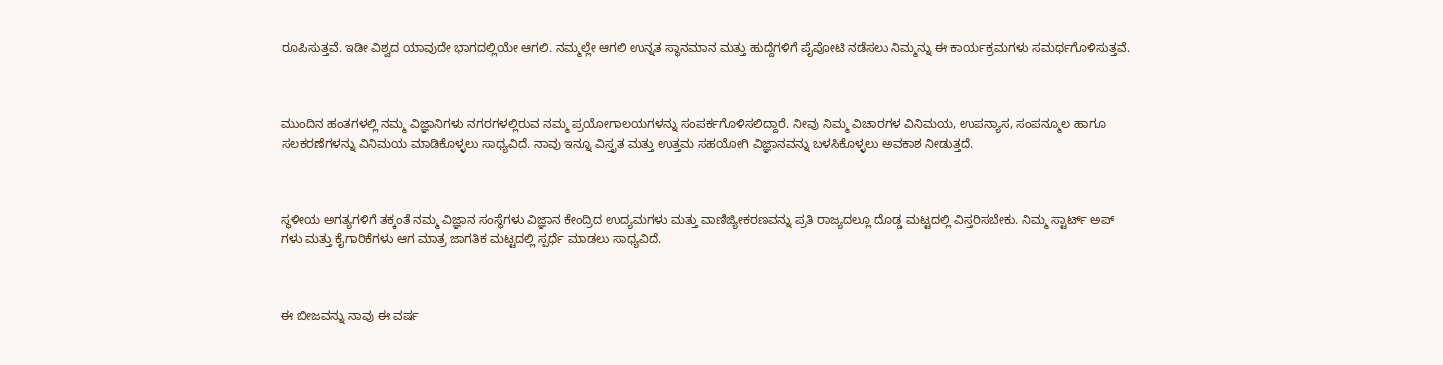ರೂಪಿಸುತ್ತವೆ. ಇಡೀ ವಿಶ್ವದ ಯಾವುದೇ ಭಾಗದಲ್ಲಿಯೇ ಆಗಲಿ. ನಮ್ಮಲ್ಲೇ ಆಗಲಿ ಉನ್ನತ ಸ್ಥಾನಮಾನ ಮತ್ತು ಹುದ್ದೆಗಳಿಗೆ ಪೈಪೋಟಿ ನಡೆಸಲು ನಿಮ್ಮನ್ನು ಈ ಕಾರ್ಯಕ್ರಮಗಳು ಸಮರ್ಥಗೊಳಿಸುತ್ತವೆ.



ಮುಂದಿನ ಹಂತಗಳಲ್ಲಿ ನಮ್ಮ ವಿಜ್ಞಾನಿಗಳು ನಗರಗಳಲ್ಲಿರುವ ನಮ್ಮ ಪ್ರಯೋಗಾಲಯಗಳನ್ನು ಸಂಪರ್ಕಗೊಳಿಸಲಿದ್ದಾರೆ. ನೀವು ನಿಮ್ಮ ವಿಚಾರಗಳ ವಿನಿಮಯ, ಉಪನ್ಯಾಸ, ಸಂಪನ್ಮೂಲ ಹಾಗೂ ಸಲಕರಣೆಗಳನ್ನು ವಿನಿಮಯ ಮಾಡಿಕೊಳ್ಳಲು ಸಾಧ್ಯವಿದೆ. ನಾವು ಇನ್ನೂ ವಿಸ್ತೃತ ಮತ್ತು ಉತ್ತಮ ಸಹಯೋಗಿ ವಿಜ್ಞಾನವನ್ನು ಬಳಸಿಕೊಳ್ಳಲು ಅವಕಾಶ ನೀಡುತ್ತದೆ.



ಸ್ಥಳೀಯ ಅಗತ್ಯಗಳಿಗೆ ತಕ್ಕಂತೆ ನಮ್ಮ ವಿಜ್ಞಾನ ಸಂಸ್ಥೆಗಳು ವಿಜ್ಞಾನ ಕೇಂದ್ರಿದ ಉದ್ಯಮಗಳು ಮತ್ತು ವಾಣಿಜ್ಯೀಕರಣವನ್ನು ಪ್ರತಿ ರಾಜ್ಯದಲ್ಲೂ ದೊಡ್ಡ ಮಟ್ಟದಲ್ಲಿ ವಿಸ್ತರಿಸಬೇಕು. ನಿಮ್ಮ ಸ್ಟಾರ್ಟ್ ಅಪ್ ಗಳು ಮತ್ತು ಕೈಗಾರಿಕೆಗಳು ಆಗ ಮಾತ್ರ ಜಾಗತಿಕ ಮಟ್ಟದಲ್ಲಿ ಸ್ಪರ್ಧೆ ಮಾಡಲು ಸಾಧ್ಯವಿದೆ.



ಈ ಬೀಜವನ್ನು ನಾವು ಈ ವರ್ಷ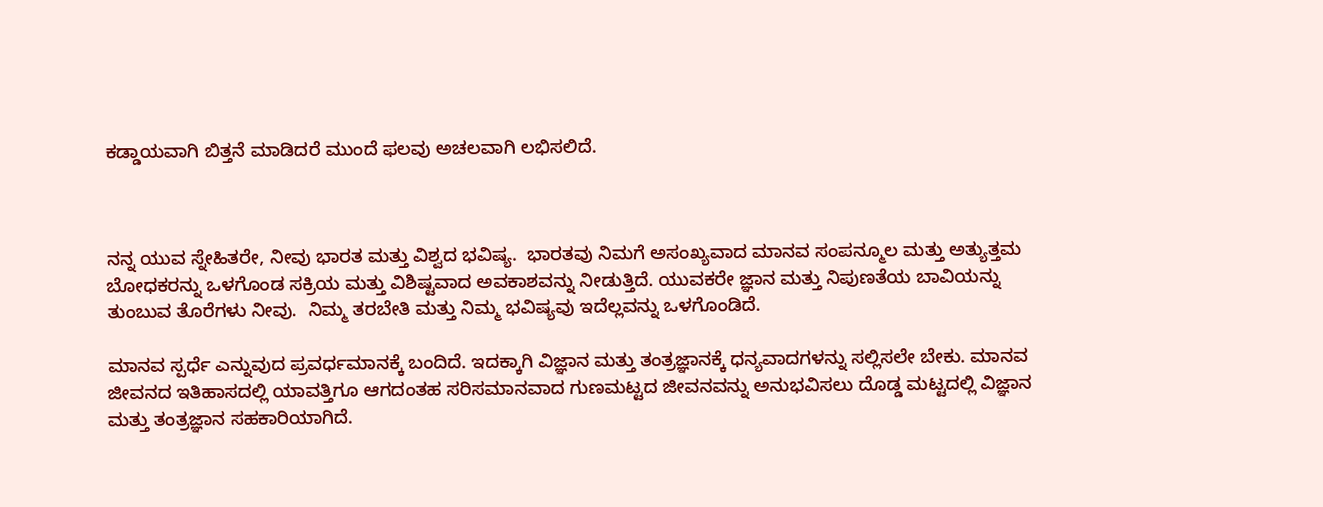ಕಡ್ಡಾಯವಾಗಿ ಬಿತ್ತನೆ ಮಾಡಿದರೆ ಮುಂದೆ ಫಲವು ಅಚಲವಾಗಿ ಲಭಿಸಲಿದೆ.



ನನ್ನ ಯುವ ಸ್ನೇಹಿತರೇ, ನೀವು ಭಾರತ ಮತ್ತು ವಿಶ್ವದ ಭವಿಷ್ಯ.  ಭಾರತವು ನಿಮಗೆ ಅಸಂಖ್ಯವಾದ ಮಾನವ ಸಂಪನ್ಮೂಲ ಮತ್ತು ಅತ್ಯುತ್ತಮ ಬೋಧಕರನ್ನು ಒಳಗೊಂಡ ಸಕ್ರಿಯ ಮತ್ತು ವಿಶಿಷ್ಟವಾದ ಅವಕಾಶವನ್ನು ನೀಡುತ್ತಿದೆ. ಯುವಕರೇ ಜ್ಞಾನ ಮತ್ತು ನಿಪುಣತೆಯ ಬಾವಿಯನ್ನು ತುಂಬುವ ತೊರೆಗಳು ನೀವು.  ನಿಮ್ಮ ತರಬೇತಿ ಮತ್ತು ನಿಮ್ಮ ಭವಿಷ್ಯವು ಇದೆಲ್ಲವನ್ನು ಒಳಗೊಂಡಿದೆ.

ಮಾನವ ಸ್ಪರ್ಧೆ ಎನ್ನುವುದ ಪ್ರವರ್ಧಮಾನಕ್ಕೆ ಬಂದಿದೆ. ಇದಕ್ಕಾಗಿ ವಿಜ್ಞಾನ ಮತ್ತು ತಂತ್ರಜ್ಞಾನಕ್ಕೆ ಧನ್ಯವಾದಗಳನ್ನು ಸಲ್ಲಿಸಲೇ ಬೇಕು. ಮಾನವ ಜೀವನದ ಇತಿಹಾಸದಲ್ಲಿ ಯಾವತ್ತಿಗೂ ಆಗದಂತಹ ಸರಿಸಮಾನವಾದ ಗುಣಮಟ್ಟದ ಜೀವನವನ್ನು ಅನುಭವಿಸಲು ದೊಡ್ಡ ಮಟ್ಟದಲ್ಲಿ ವಿಜ್ಞಾನ ಮತ್ತು ತಂತ್ರಜ್ಞಾನ ಸಹಕಾರಿಯಾಗಿದೆ.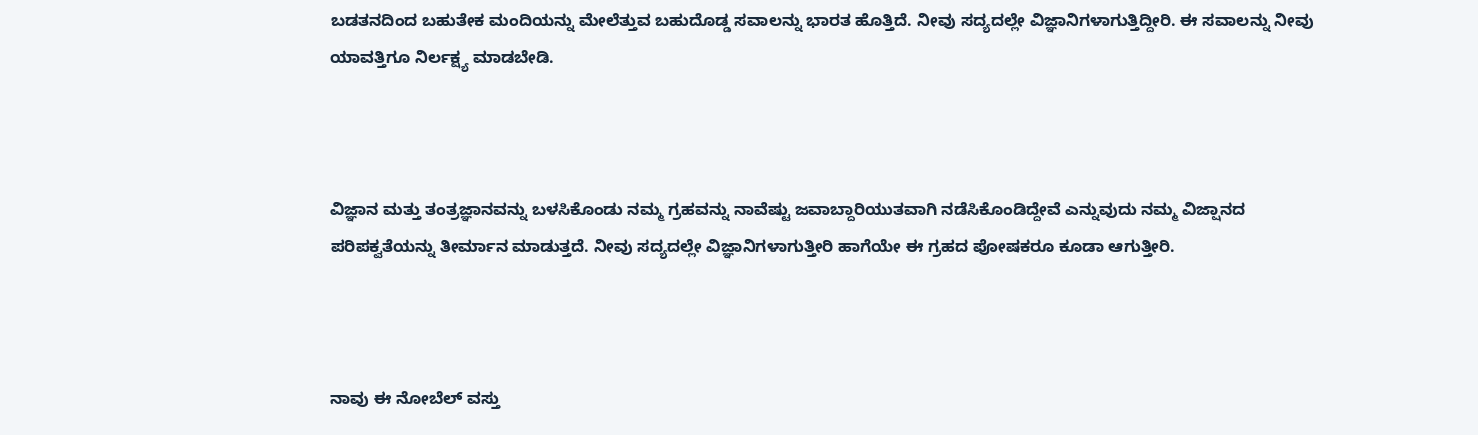ಬಡತನದಿಂದ ಬಹುತೇಕ ಮಂದಿಯನ್ನು ಮೇಲೆತ್ತುವ ಬಹುದೊಡ್ಡ ಸವಾಲನ್ನು ಭಾರತ ಹೊತ್ತಿದೆ. ನೀವು ಸದ್ಯದಲ್ಲೇ ವಿಜ್ಞಾನಿಗಳಾಗುತ್ತಿದ್ದೀರಿ. ಈ ಸವಾಲನ್ನು ನೀವು ಯಾವತ್ತಿಗೂ ನಿರ್ಲಕ್ಷ್ಯ ಮಾಡಬೇಡಿ.



ವಿಜ್ಞಾನ ಮತ್ತು ತಂತ್ರಜ್ಞಾನವನ್ನು ಬಳಸಿಕೊಂಡು ನಮ್ಮ ಗ್ರಹವನ್ನು ನಾವೆಷ್ಟು ಜವಾಬ್ದಾರಿಯುತವಾಗಿ ನಡೆಸಿಕೊಂಡಿದ್ದೇವೆ ಎನ್ನುವುದು ನಮ್ಮ ವಿಜ್ಷಾನದ ಪರಿಪಕ್ವತೆಯನ್ನು ತೀರ್ಮಾನ ಮಾಡುತ್ತದೆ. ನೀವು ಸದ್ಯದಲ್ಲೇ ವಿಜ್ಞಾನಿಗಳಾಗುತ್ತೀರಿ ಹಾಗೆಯೇ ಈ ಗ್ರಹದ ಪೋಷಕರೂ ಕೂಡಾ ಆಗುತ್ತೀರಿ.



ನಾವು ಈ ನೋಬೆಲ್ ವಸ್ತು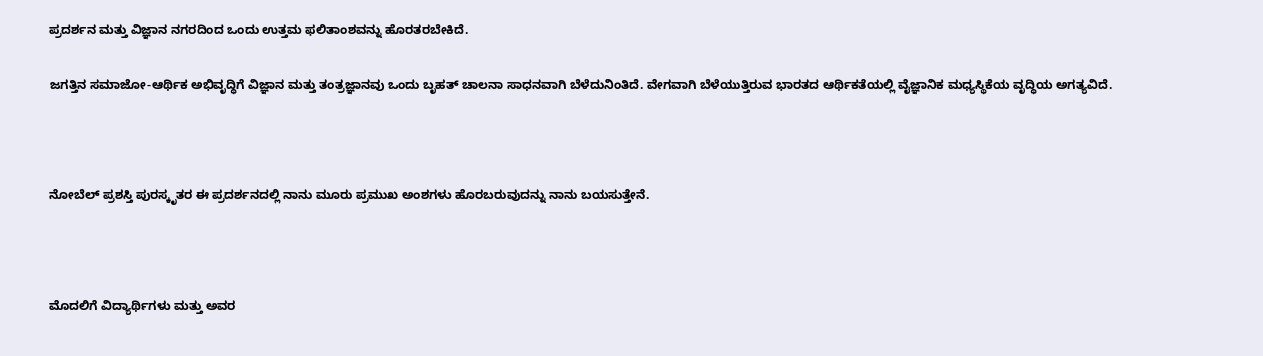ಪ್ರದರ್ಶನ ಮತ್ತು ವಿಜ್ಞಾನ ನಗರದಿಂದ ಒಂದು ಉತ್ತಮ ಫಲಿತಾಂಶವನ್ನು ಹೊರತರಬೇಕಿದೆ.

ಜಗತ್ತಿನ ಸಮಾಜೋ-ಆರ್ಥಿಕ ಅಭಿವೃದ್ಧಿಗೆ ವಿಜ್ಞಾನ ಮತ್ತು ತಂತ್ರಜ್ಞಾನವು ಒಂದು ಬೃಹತ್ ಚಾಲನಾ ಸಾಧನವಾಗಿ ಬೆಳೆದುನಿಂತಿದೆ. ವೇಗವಾಗಿ ಬೆಳೆಯುತ್ತಿರುವ ಭಾರತದ ಆರ್ಥಿಕತೆಯಲ್ಲಿ ವೈಜ್ಞಾನಿಕ ಮಧ್ಯಸ್ಥಿಕೆಯ ವೃದ್ಧಿಯ ಅಗತ್ಯವಿದೆ.



ನೋಬೆಲ್ ಪ್ರಶಸ್ತಿ ಪುರಸ್ಕೃತರ ಈ ಪ್ರದರ್ಶನದಲ್ಲಿ ನಾನು ಮೂರು ಪ್ರಮುಖ ಅಂಶಗಳು ಹೊರಬರುವುದನ್ನು ನಾನು ಬಯಸುತ್ತೇನೆ.



ಮೊದಲಿಗೆ ವಿದ್ಯಾರ್ಥಿಗಳು ಮತ್ತು ಅವರ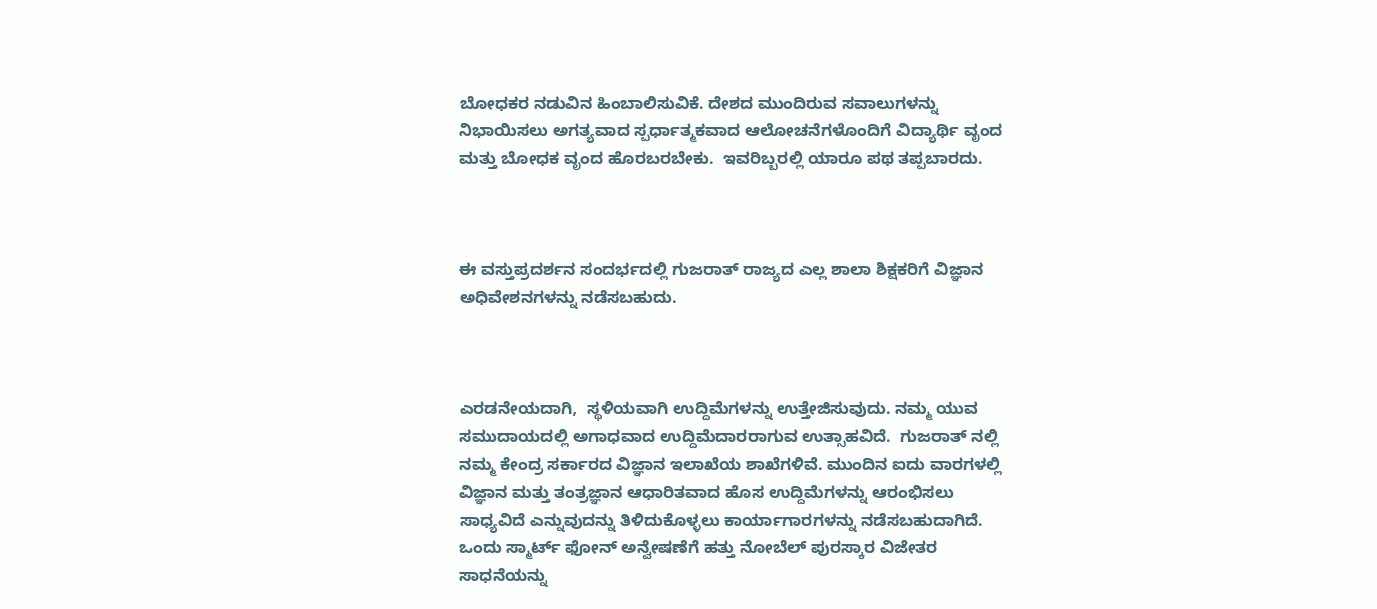ಬೋಧಕರ ನಡುವಿನ ಹಿಂಬಾಲಿಸುವಿಕೆ. ದೇಶದ ಮುಂದಿರುವ ಸವಾಲುಗಳನ್ನು ನಿಭಾಯಿಸಲು ಅಗತ್ಯವಾದ ಸ್ಪರ್ಧಾತ್ಮಕವಾದ ಆಲೋಚನೆಗಳೊಂದಿಗೆ ವಿದ್ಯಾರ್ಥಿ ವೃಂದ ಮತ್ತು ಬೋಧಕ ವೃಂದ ಹೊರಬರಬೇಕು.  ಇವರಿಬ್ಬರಲ್ಲಿ ಯಾರೂ ಪಥ ತಪ್ಪಬಾರದು.



ಈ ವಸ್ತುಪ್ರದರ್ಶನ ಸಂದರ್ಭದಲ್ಲಿ ಗುಜರಾತ್ ರಾಜ್ಯದ ಎಲ್ಲ ಶಾಲಾ ಶಿಕ್ಷಕರಿಗೆ ವಿಜ್ಞಾನ ಅಧಿವೇಶನಗಳನ್ನು ನಡೆಸಬಹುದು.



ಎರಡನೇಯದಾಗಿ,  ಸ್ಥಳಿಯವಾಗಿ ಉದ್ದಿಮೆಗಳನ್ನು ಉತ್ತೇಜಿಸುವುದು. ನಮ್ಮ ಯುವ ಸಮುದಾಯದಲ್ಲಿ ಅಗಾಧವಾದ ಉದ್ದಿಮೆದಾರರಾಗುವ ಉತ್ಸಾಹವಿದೆ.  ಗುಜರಾತ್ ನಲ್ಲಿ ನಮ್ಮ ಕೇಂದ್ರ ಸರ್ಕಾರದ ವಿಜ್ಞಾನ ಇಲಾಖೆಯ ಶಾಖೆಗಳಿವೆ. ಮುಂದಿನ ಐದು ವಾರಗಳಲ್ಲಿ ವಿಜ್ಞಾನ ಮತ್ತು ತಂತ್ರಜ್ಞಾನ ಆಧಾರಿತವಾದ ಹೊಸ ಉದ್ದಿಮೆಗಳನ್ನು ಆರಂಭಿಸಲು  ಸಾಧ್ಯವಿದೆ ಎನ್ನುವುದನ್ನು ತಿಳಿದುಕೊಳ್ಳಲು ಕಾರ್ಯಾಗಾರಗಳನ್ನು ನಡೆಸಬಹುದಾಗಿದೆ. ಒಂದು ಸ್ಮಾರ್ಟ್ ಫೋನ್ ಅನ್ವೇಷಣೆಗೆ ಹತ್ತು ನೋಬೆಲ್ ಪುರಸ್ಕಾರ ವಿಜೇತರ ಸಾಧನೆಯನ್ನು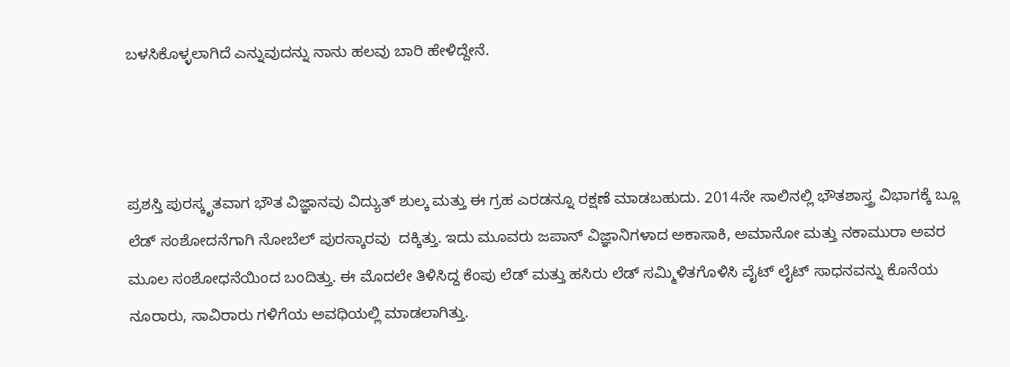ಬಳಸಿಕೊಳ್ಳಲಾಗಿದೆ ಎನ್ನುವುದನ್ನು ನಾನು ಹಲವು ಬಾರಿ ಹೇಳಿದ್ದೇನೆ.



ಪ್ರಶಸ್ತಿ ಪುರಸ್ಕೃತವಾಗ ಭೌತ ವಿಜ್ಞಾನವು ವಿದ್ಯುತ್ ಶುಲ್ಕ ಮತ್ತು ಈ ಗ್ರಹ ಎರಡನ್ನೂ ರಕ್ಷಣೆ ಮಾಡಬಹುದು. 2014ನೇ ಸಾಲಿನಲ್ಲಿ ಭೌತಶಾಸ್ತ್ರ ವಿಭಾಗಕ್ಕೆ ಬ್ಲೂ ಲೆಡ್ ಸಂಶೋದನೆಗಾಗಿ ನೋಬೆಲ್ ಪುರಸ್ಕಾರವು  ದಕ್ಕಿತ್ತು. ಇದು ಮೂವರು ಜಪಾನ್ ವಿಜ್ಞಾನಿಗಳಾದ ಅಕಾಸಾಕಿ, ಅಮಾನೋ ಮತ್ತು ನಕಾಮುರಾ ಅವರ ಮೂಲ ಸಂಶೋಧನೆಯಿಂದ ಬಂದಿತ್ತು. ಈ ಮೊದಲೇ ತಿಳಿಸಿದ್ದ ಕೆಂಪು ಲೆಡ್ ಮತ್ತು ಹಸಿರು ಲೆಡ್ ಸಮ್ಮಿಳಿತಗೊಳಿಸಿ ವೈಟ್ ಲೈಟ್ ಸಾಧನವನ್ನು ಕೊನೆಯ ನೂರಾರು, ಸಾವಿರಾರು ಗಳಿಗೆಯ ಅವಧಿಯಲ್ಲಿ ಮಾಡಲಾಗಿತ್ತು.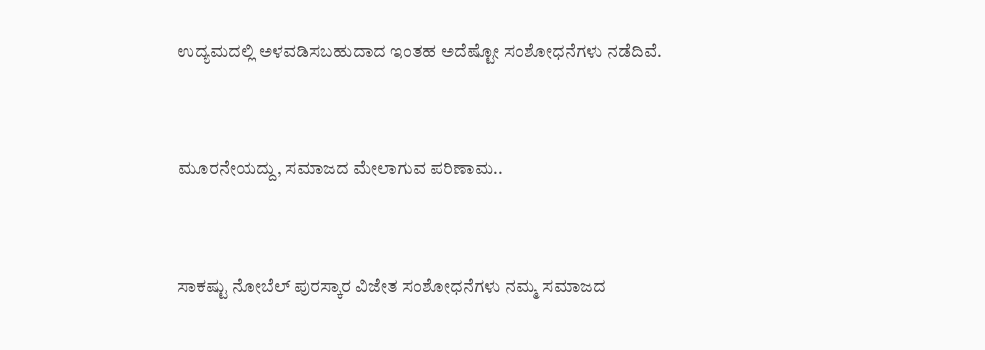ಉದ್ಯಮದಲ್ಲಿ ಅಳವಡಿಸಬಹುದಾದ ಇಂತಹ ಅದೆಷ್ಟೋ ಸಂಶೋಧನೆಗಳು ನಡೆದಿವೆ.



ಮೂರನೇಯದ್ದು, ಸಮಾಜದ ಮೇಲಾಗುವ ಪರಿಣಾಮ..



ಸಾಕಷ್ಟು ನೋಬೆಲ್ ಪುರಸ್ಕಾರ ವಿಜೇತ ಸಂಶೋಧನೆಗಳು ನಮ್ಮ ಸಮಾಜದ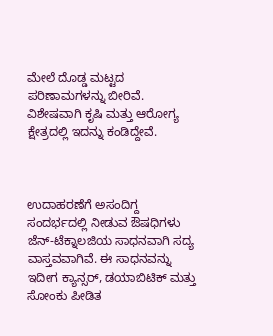ಮೇಲೆ ದೊಡ್ಡ ಮಟ್ಟದ ಪರಿಣಾಮಗಳನ್ನು ಬೀರಿವೆ. ವಿಶೇಷವಾಗಿ ಕೃಷಿ ಮತ್ತು ಆರೋಗ್ಯ ಕ್ಷೇತ್ರದಲ್ಲಿ ಇದನ್ನು ಕಂಡಿದ್ದೇವೆ.



ಉದಾಹರಣೆಗೆ ಅಸಂದಿಗ್ದ ಸಂದರ್ಭದಲ್ಲಿ ನೀಡುವ ಔಷಧಿಗಳು ಜೆನ್-ಟೆಕ್ನಾಲಜಿಯ ಸಾಧನವಾಗಿ ಸದ್ಯ ವಾಸ್ತವವಾಗಿವೆ. ಈ ಸಾಧನವನ್ನು ಇದೀಗ ಕ್ಯಾನ್ಸರ್, ಡಯಾಬಿಟಿಕ್ ಮತ್ತು ಸೋಂಕು ಪೀಡಿತ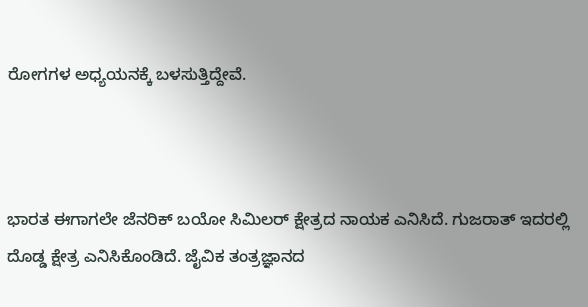ರೋಗಗಳ ಅಧ್ಯಯನಕ್ಕೆ ಬಳಸುತ್ತಿದ್ದೇವೆ.



ಭಾರತ ಈಗಾಗಲೇ ಜೆನರಿಕ್ ಬಯೋ ಸಿಮಿಲರ್ ಕ್ಷೇತ್ರದ ನಾಯಕ ಎನಿಸಿದೆ. ಗುಜರಾತ್ ಇದರಲ್ಲಿ ದೊಡ್ಡ ಕ್ಷೇತ್ರ ಎನಿಸಿಕೊಂಡಿದೆ. ಜೈವಿಕ ತಂತ್ರಜ್ಞಾನದ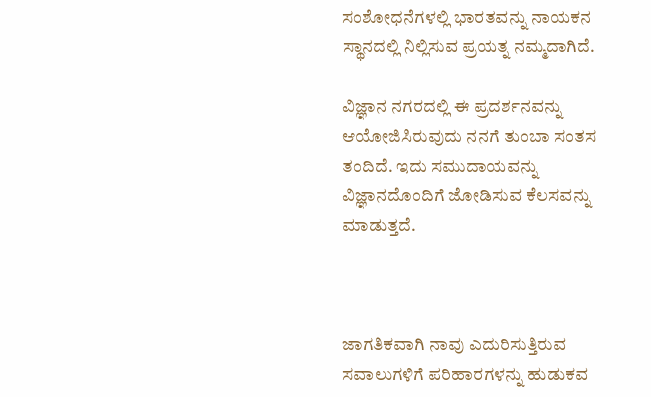ಸಂಶೋಧನೆಗಳಲ್ಲಿ ಭಾರತವನ್ನು ನಾಯಕನ ಸ್ಥಾನದಲ್ಲಿ ನಿಲ್ಲಿಸುವ ಪ್ರಯತ್ನ ನಮ್ಮದಾಗಿದೆ.

ವಿಜ್ಞಾನ ನಗರದಲ್ಲಿ ಈ ಪ್ರದರ್ಶನವನ್ನು ಆಯೋಜಿಸಿರುವುದು ನನಗೆ ತುಂಬಾ ಸಂತಸ ತಂದಿದೆ. ಇದು ಸಮುದಾಯವನ್ನು ವಿಜ್ಞಾನದೊಂದಿಗೆ ಜೋಡಿಸುವ ಕೆಲಸವನ್ನು ಮಾಡುತ್ತದೆ.



ಜಾಗತಿಕವಾಗಿ ನಾವು ಎದುರಿಸುತ್ತಿರುವ ಸವಾಲುಗಳಿಗೆ ಪರಿಹಾರಗಳನ್ನು ಹುಡುಕವ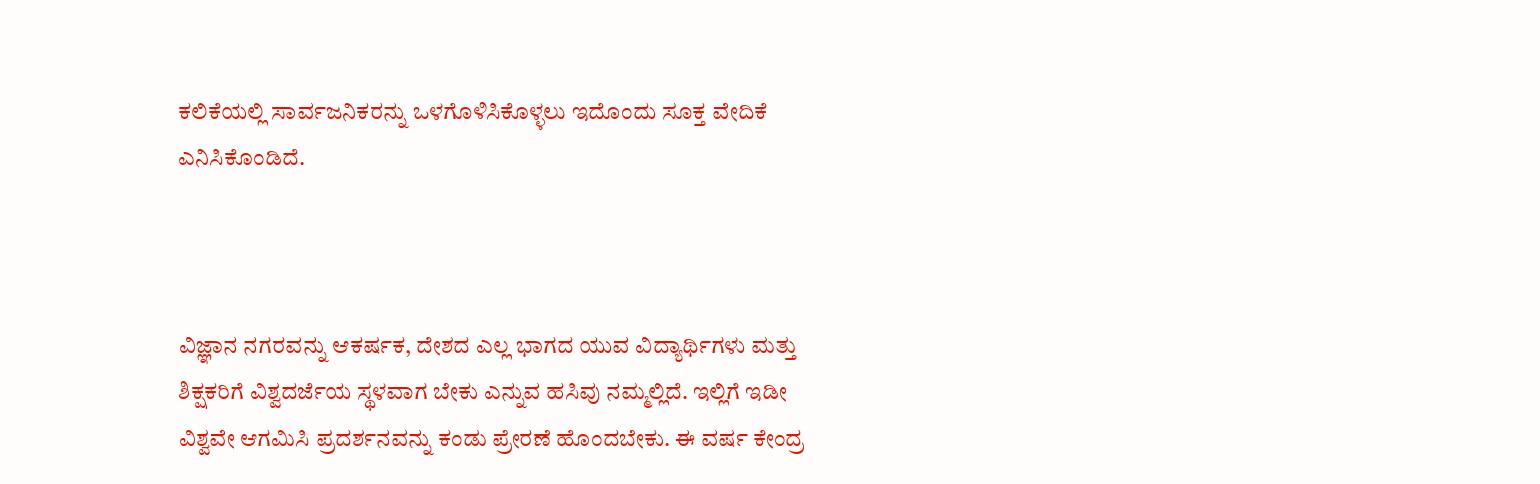ಕಲಿಕೆಯಲ್ಲಿ ಸಾರ್ವಜನಿಕರನ್ನು ಒಳಗೊಳಿಸಿಕೊಳ್ಳಲು ಇದೊಂದು ಸೂಕ್ತ ವೇದಿಕೆ ಎನಿಸಿಕೊಂಡಿದೆ.



ವಿಜ್ಞಾನ ನಗರವನ್ನು ಆಕರ್ಷಕ, ದೇಶದ ಎಲ್ಲ ಭಾಗದ ಯುವ ವಿದ್ಯಾರ್ಥಿಗಳು ಮತ್ತು ಶಿಕ್ಷಕರಿಗೆ ವಿಶ್ವದರ್ಜೆಯ ಸ್ಥಳವಾಗ ಬೇಕು ಎನ್ನುವ ಹಸಿವು ನಮ್ಮಲ್ಲಿದೆ. ಇಲ್ಲಿಗೆ ಇಡೀ ವಿಶ್ವವೇ ಆಗಮಿಸಿ ಪ್ರದರ್ಶನವನ್ನು ಕಂಡು ಪ್ರೇರಣೆ ಹೊಂದಬೇಕು. ಈ ವರ್ಷ ಕೇಂದ್ರ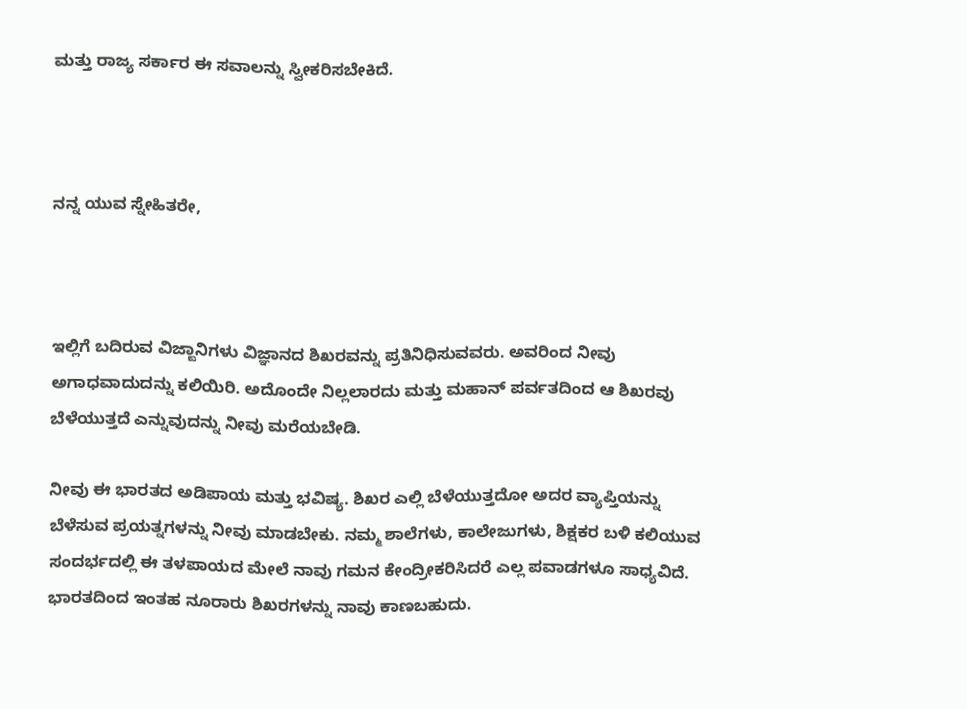ಮತ್ತು ರಾಜ್ಯ ಸರ್ಕಾರ ಈ ಸವಾಲನ್ನು ಸ್ವೀಕರಿಸಬೇಕಿದೆ.



ನನ್ನ ಯುವ ಸ್ನೇಹಿತರೇ,



ಇಲ್ಲಿಗೆ ಬದಿರುವ ವಿಜ್ಙಾನಿಗಳು ವಿಜ್ಞಾನದ ಶಿಖರವನ್ನು ಪ್ರತಿನಿಧಿಸುವವರು. ಅವರಿಂದ ನೀವು ಅಗಾಧವಾದುದನ್ನು ಕಲಿಯಿರಿ. ಅದೊಂದೇ ನಿಲ್ಲಲಾರದು ಮತ್ತು ಮಹಾನ್ ಪರ್ವತದಿಂದ ಆ ಶಿಖರವು ಬೆಳೆಯುತ್ತದೆ ಎನ್ನುವುದನ್ನು ನೀವು ಮರೆಯಬೇಡಿ.

ನೀವು ಈ ಭಾರತದ ಅಡಿಪಾಯ ಮತ್ತು ಭವಿಷ್ಯ. ಶಿಖರ ಎಲ್ಲಿ ಬೆಳೆಯುತ್ತದೋ ಅದರ ವ್ಯಾಪ್ತಿಯನ್ನು ಬೆಳೆಸುವ ಪ್ರಯತ್ನಗಳನ್ನು ನೀವು ಮಾಡಬೇಕು. ನಮ್ಮ ಶಾಲೆಗಳು, ಕಾಲೇಜುಗಳು, ಶಿಕ್ಷಕರ ಬಳಿ ಕಲಿಯುವ ಸಂದರ್ಭದಲ್ಲಿ ಈ ತಳಪಾಯದ ಮೇಲೆ ನಾವು ಗಮನ ಕೇಂದ್ರೀಕರಿಸಿದರೆ ಎಲ್ಲ ಪವಾಡಗಳೂ ಸಾಧ್ಯವಿದೆ. ಭಾರತದಿಂದ ಇಂತಹ ನೂರಾರು ಶಿಖರಗಳನ್ನು ನಾವು ಕಾಣಬಹುದು.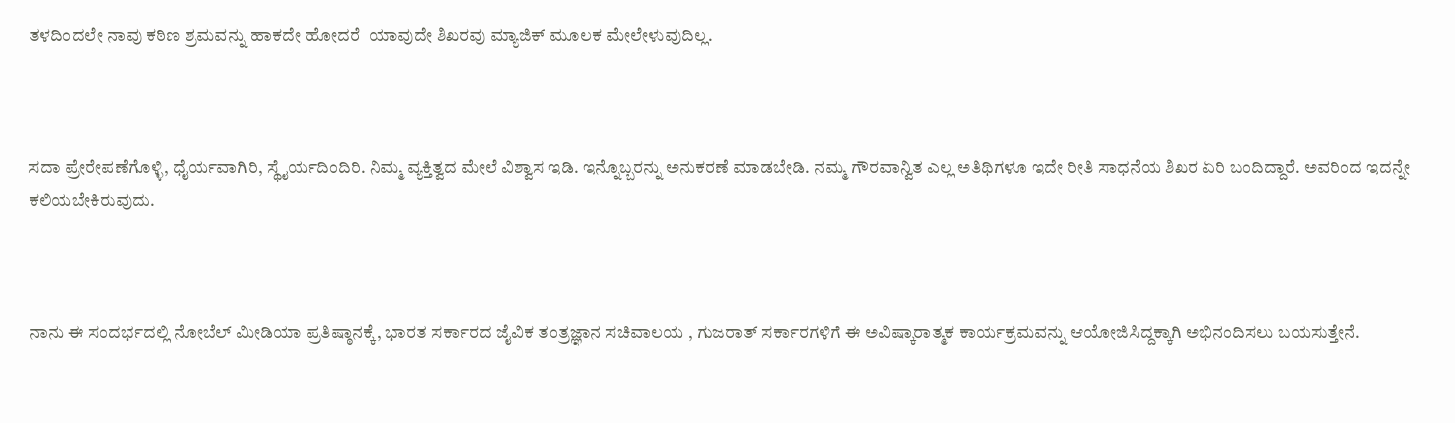ತಳದಿಂದಲೇ ನಾವು ಕಠಿಣ ಶ್ರಮವನ್ನು ಹಾಕದೇ ಹೋದರೆ  ಯಾವುದೇ ಶಿಖರವು ಮ್ಯಾಜಿಕ್ ಮೂಲಕ ಮೇಲೇಳುವುದಿಲ್ಲ.



ಸದಾ ಪ್ರೇರೇಪಣೆಗೊಳ್ಳಿ, ಧೈರ್ಯವಾಗಿರಿ, ಸ್ಥೈರ್ಯದಿಂದಿರಿ. ನಿಮ್ಮ ವ್ಯಕ್ತಿತ್ವದ ಮೇಲೆ ವಿಶ್ವಾಸ ಇಡಿ. ಇನ್ನೊಬ್ಬರನ್ನು ಅನುಕರಣೆ ಮಾಡಬೇಡಿ. ನಮ್ಮ ಗೌರವಾನ್ವಿತ ಎಲ್ಲ ಅತಿಥಿಗಳೂ ಇದೇ ರೀತಿ ಸಾಧನೆಯ ಶಿಖರ ಏರಿ ಬಂದಿದ್ದಾರೆ. ಅವರಿಂದ ಇದನ್ನೇ ಕಲಿಯಬೇಕಿರುವುದು.



ನಾನು ಈ ಸಂದರ್ಭದಲ್ಲಿ ನೋಬೆಲ್ ಮೀಡಿಯಾ ಪ್ರತಿಷ್ಠಾನಕ್ಕೆ, ಭಾರತ ಸರ್ಕಾರದ ಜೈವಿಕ ತಂತ್ರಜ್ಞಾನ ಸಚಿವಾಲಯ , ಗುಜರಾತ್ ಸರ್ಕಾರಗಳಿಗೆ ಈ ಅವಿಷ್ಕಾರಾತ್ಮಕ ಕಾರ್ಯಕ್ರಮವನ್ನು ಆಯೋಜಿಸಿದ್ದಕ್ಕಾಗಿ ಅಭಿನಂದಿಸಲು ಬಯಸುತ್ತೇನೆ.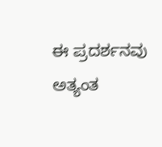ಈ ಪ್ರದರ್ಶನವು ಅತ್ಯಂತ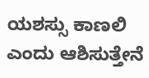ಯಶಸ್ಸು ಕಾಣಲಿ ಎಂದು ಆಶಿಸುತ್ತೇನೆ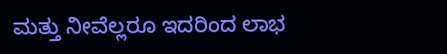ಮತ್ತು ನೀವೆಲ್ಲರೂ ಇದರಿಂದ ಲಾಭ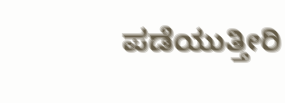ಪಡೆಯುತ್ತೀರಿ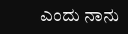ಎಂದು ನಾನು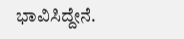ಭಾವಿಸಿದ್ದೇನೆ.